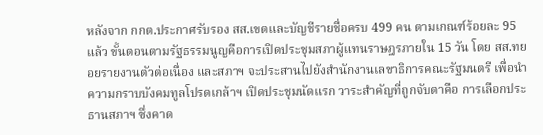หลังจาก กกต.ประกาศรับรอง สส.เขตและบัญชีรายชื่อครบ 499 คน ตามเกณฑ์ร้อยละ 95 แล้ว ขั้นตอนตามรัฐธรรมนูญคือการเปิดประชุมสภาผู้แทนราษฎรภายใน 15 วัน โดย สส.ทยอยรายงานตัวต่อเนื่อง และสภาฯ จะประสานไปยังสำนักงานเลขาธิการคณะรัฐมนตรี เพื่อนำความกราบบังคมทูลโปรดเกล้าฯ เปิดประชุมนัดแรก วาระสำคัญที่ถูกจับตาคือ การเลือกประธานสภาฯ ซึ่งคาด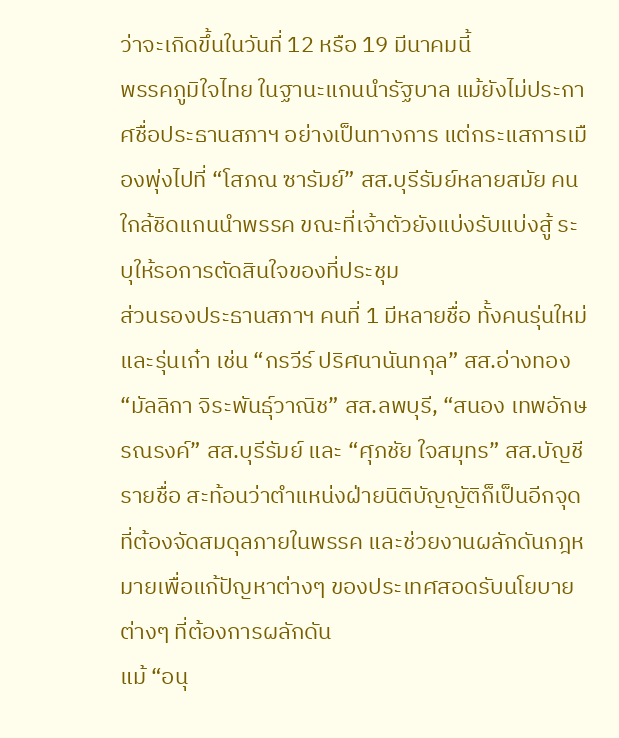ว่าจะเกิดขึ้นในวันที่ 12 หรือ 19 มีนาคมนี้
พรรคภูมิใจไทย ในฐานะแกนนำรัฐบาล แม้ยังไม่ประกาศชื่อประธานสภาฯ อย่างเป็นทางการ แต่กระแสการเมืองพุ่งไปที่ “โสภณ ซารัมย์” สส.บุรีรัมย์หลายสมัย คนใกล้ชิดแกนนำพรรค ขณะที่เจ้าตัวยังแบ่งรับแบ่งสู้ ระบุให้รอการตัดสินใจของที่ประชุม
ส่วนรองประธานสภาฯ คนที่ 1 มีหลายชื่อ ทั้งคนรุ่นใหม่และรุ่นเก๋า เช่น “กรวีร์ ปริศนานันทกุล” สส.อ่างทอง “มัลลิกา จิระพันธุ์วาณิช” สส.ลพบุรี, “สนอง เทพอักษรณรงค์” สส.บุรีรัมย์ และ “ศุภชัย ใจสมุทร” สส.บัญชีรายชื่อ สะท้อนว่าตำแหน่งฝ่ายนิติบัญญัติก็เป็นอีกจุดที่ต้องจัดสมดุลภายในพรรค และช่วยงานผลักดันกฎหมายเพื่อแก้ปัญหาต่างๆ ของประเทศสอดรับนโยบายต่างๆ ที่ต้องการผลักดัน
แม้ “อนุ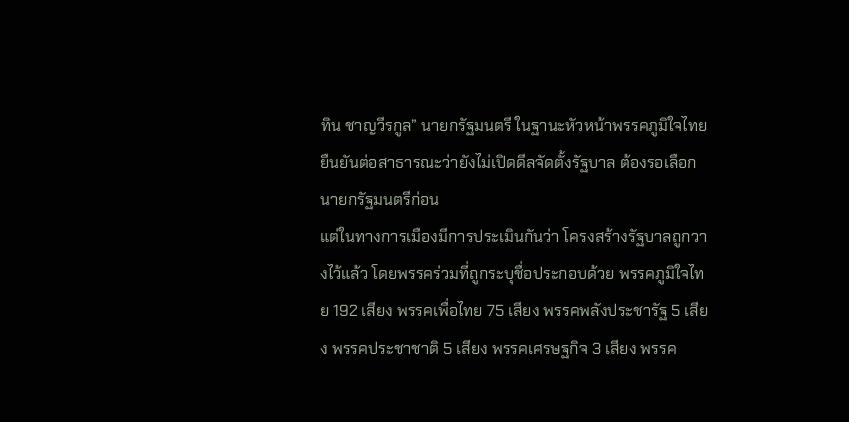ทิน ชาญวีรกูล” นายกรัฐมนตรี ในฐานะหัวหน้าพรรคภูมิใจไทย ยืนยันต่อสาธารณะว่ายังไม่เปิดดีลจัดตั้งรัฐบาล ต้องรอเลือกนายกรัฐมนตรีก่อน
แต่ในทางการเมืองมีการประเมินกันว่า โครงสร้างรัฐบาลถูกวางไว้แล้ว โดยพรรคร่วมที่ถูกระบุชื่อประกอบด้วย พรรคภูมิใจไทย 192 เสียง พรรคเพื่อไทย 75 เสียง พรรคพลังประชารัฐ 5 เสียง พรรคประชาชาติ 5 เสียง พรรคเศรษฐกิจ 3 เสียง พรรค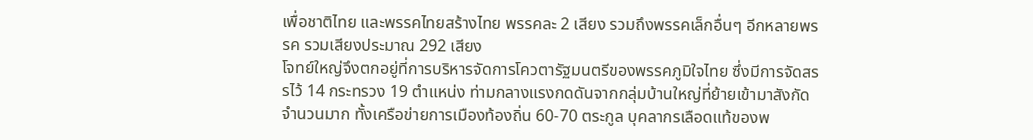เพื่อชาติไทย และพรรคไทยสร้างไทย พรรคละ 2 เสียง รวมถึงพรรคเล็กอื่นๆ อีกหลายพรรค รวมเสียงประมาณ 292 เสียง
โจทย์ใหญ่จึงตกอยู่ที่การบริหารจัดการโควตารัฐมนตรีของพรรคภูมิใจไทย ซึ่งมีการจัดสรรไว้ 14 กระทรวง 19 ตำแหน่ง ท่ามกลางแรงกดดันจากกลุ่มบ้านใหญ่ที่ย้ายเข้ามาสังกัดจำนวนมาก ทั้งเครือข่ายการเมืองท้องถิ่น 60-70 ตระกูล บุคลากรเลือดแท้ของพ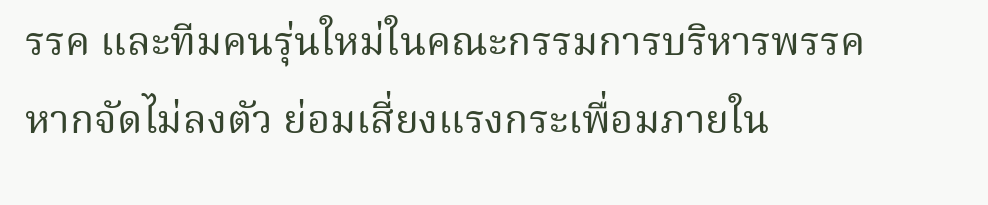รรค และทีมคนรุ่นใหม่ในคณะกรรมการบริหารพรรค หากจัดไม่ลงตัว ย่อมเสี่ยงแรงกระเพื่อมภายใน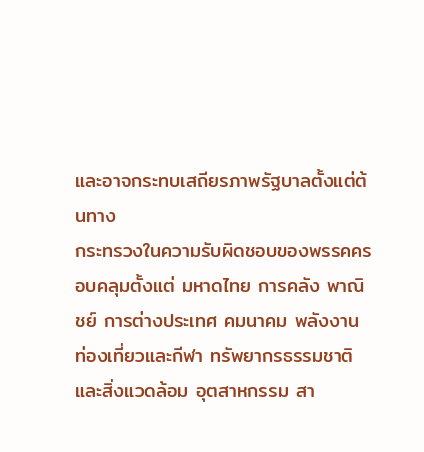และอาจกระทบเสถียรภาพรัฐบาลตั้งแต่ต้นทาง
กระทรวงในความรับผิดชอบของพรรคครอบคลุมตั้งแต่ มหาดไทย การคลัง พาณิชย์ การต่างประเทศ คมนาคม พลังงาน ท่องเที่ยวและกีฬา ทรัพยากรธรรมชาติและสิ่งแวดล้อม อุตสาหกรรม สา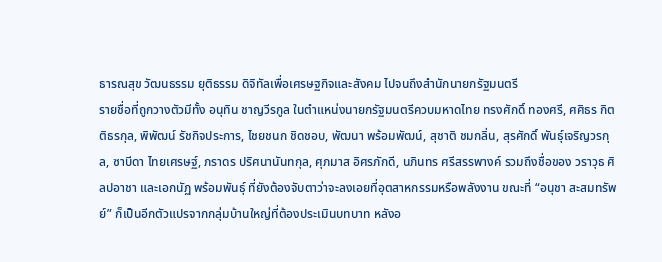ธารณสุข วัฒนธรรม ยุติธรรม ดิจิทัลเพื่อเศรษฐกิจและสังคม ไปจนถึงสำนักนายกรัฐมนตรี
รายชื่อที่ถูกวางตัวมีทั้ง อนุทิน ชาญวีรกูล ในตำแหน่งนายกรัฐมนตรีควบมหาดไทย ทรงศักดิ์ ทองศรี, ศศิธร กิตติธรกุล, พิพัฒน์ รัชกิจประการ, ไชยชนก ชิดชอบ, พัฒนา พร้อมพัฒน์, สุชาติ ชมกลิ่น, สุรศักดิ์ พันธุ์เจริญวรกุล, ซาบีดา ไทยเศรษฐ์, ภราดร ปริศนานันทกุล, ศุภมาส อิศรภักดี, นภินทร ศรีสรรพางค์ รวมถึงชื่อของ วราวุธ ศิลปอาชา และเอกนัฏ พร้อมพันธุ์ ที่ยังต้องจับตาว่าจะลงเอยที่อุตสาหกรรมหรือพลังงาน ขณะที่ “อนุชา สะสมทรัพย์” ก็เป็นอีกตัวแปรจากกลุ่มบ้านใหญ่ที่ต้องประเมินบทบาท หลังอ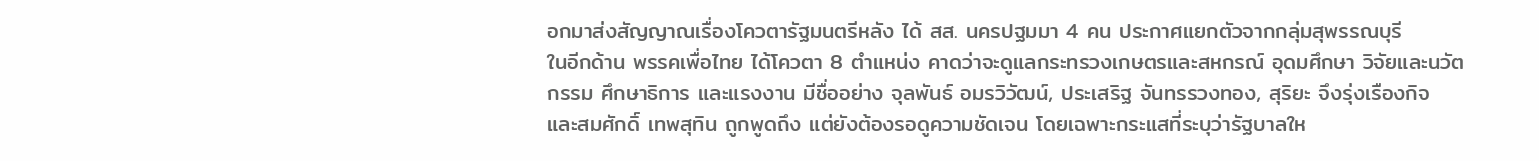อกมาส่งสัญญาณเรื่องโควตารัฐมนตรีหลัง ได้ สส. นครปฐมมา 4 คน ประกาศแยกตัวจากกลุ่มสุพรรณบุรี
ในอีกด้าน พรรคเพื่อไทย ได้โควตา 8 ตำแหน่ง คาดว่าจะดูแลกระทรวงเกษตรและสหกรณ์ อุดมศึกษา วิจัยและนวัตกรรม ศึกษาธิการ และแรงงาน มีชื่ออย่าง จุลพันธ์ อมรวิวัฒน์, ประเสริฐ จันทรรวงทอง, สุริยะ จึงรุ่งเรืองกิจ และสมศักดิ์ เทพสุทิน ถูกพูดถึง แต่ยังต้องรอดูความชัดเจน โดยเฉพาะกระแสที่ระบุว่ารัฐบาลให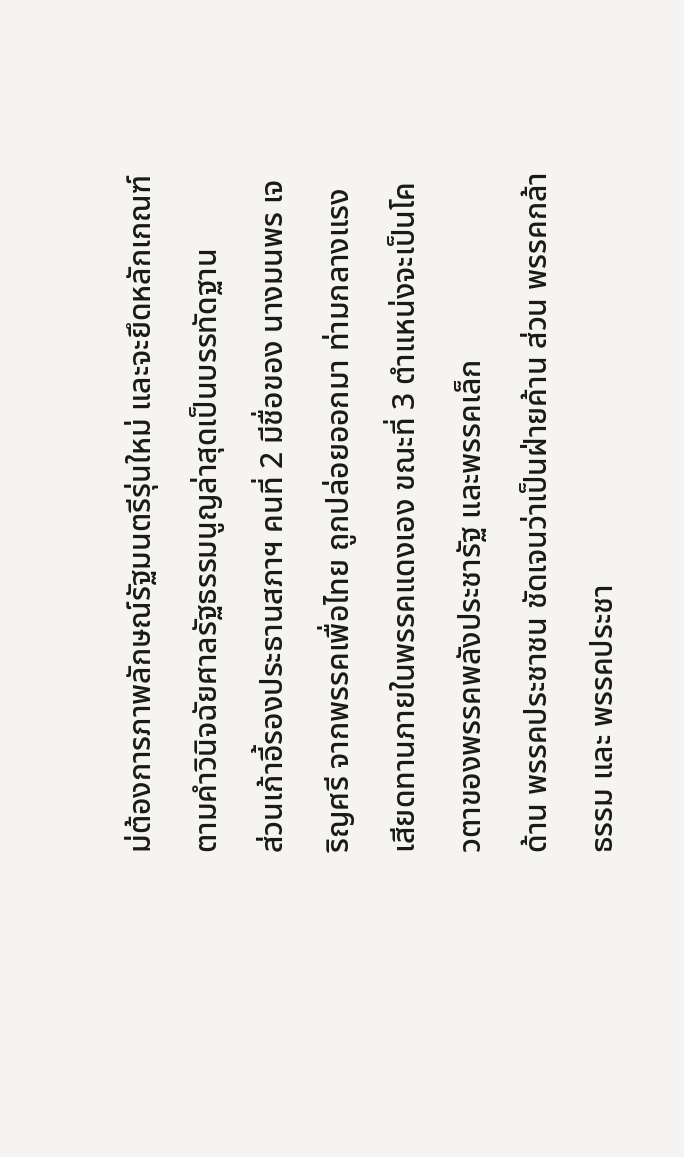ม่ต้องการภาพลักษณ์รัฐมนตรีรุ่นใหม่ และจะยึดหลักเกณฑ์ตามคำวินิจฉัยศาลรัฐธรรมนูญล่าสุดเป็นบรรทัดฐาน
ส่วนเก้าอี้รองประธานสภาฯ คนที่ 2 มีชื่อของ นางมนพร เจริญศรี จากพรรคเพื่อไทย ถูกปล่อยออกมา ท่ามกลางแรงเสียดทานภายในพรรคแดงเอง ขณะที่ 3 ตำแหน่งจะเป็นโควตาของพรรคพลังประชารัฐ และพรรคเล็ก
ด้าน พรรคประชาชน ชัดเจนว่าเป็นฝ่ายค้าน ส่วน พรรคกล้าธรรม และ พรรคประชา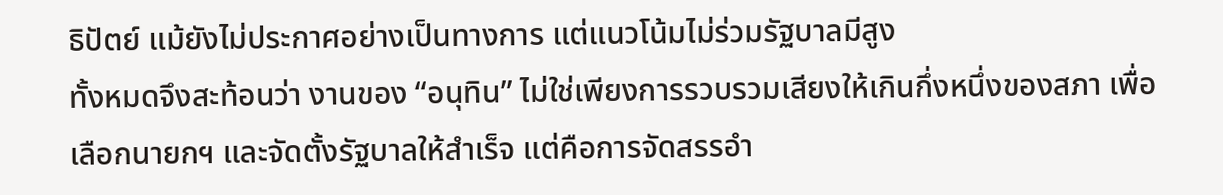ธิปัตย์ แม้ยังไม่ประกาศอย่างเป็นทางการ แต่แนวโน้มไม่ร่วมรัฐบาลมีสูง
ทั้งหมดจึงสะท้อนว่า งานของ “อนุทิน” ไม่ใช่เพียงการรวบรวมเสียงให้เกินกึ่งหนึ่งของสภา เพื่อเลือกนายกฯ และจัดตั้งรัฐบาลให้สำเร็จ แต่คือการจัดสรรอำ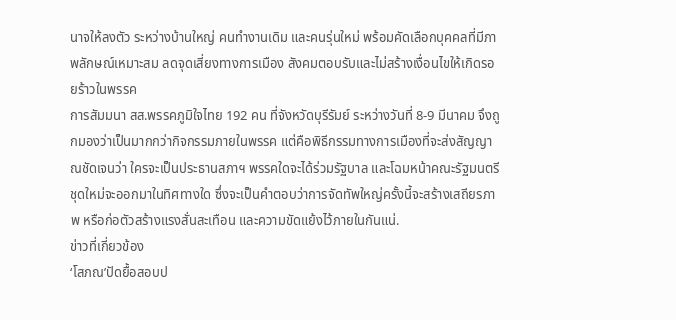นาจให้ลงตัว ระหว่างบ้านใหญ่ คนทำงานเดิม และคนรุ่นใหม่ พร้อมคัดเลือกบุคคลที่มีภาพลักษณ์เหมาะสม ลดจุดเสี่ยงทางการเมือง สังคมตอบรับและไม่สร้างเงื่อนไขให้เกิดรอยร้าวในพรรค
การสัมมนา สส.พรรคภูมิใจไทย 192 คน ที่จังหวัดบุรีรัมย์ ระหว่างวันที่ 8-9 มีนาคม จึงถูกมองว่าเป็นมากกว่ากิจกรรมภายในพรรค แต่คือพิธีกรรมทางการเมืองที่จะส่งสัญญาณชัดเจนว่า ใครจะเป็นประธานสภาฯ พรรคใดจะได้ร่วมรัฐบาล และโฉมหน้าคณะรัฐมนตรีชุดใหม่จะออกมาในทิศทางใด ซึ่งจะเป็นคำตอบว่าการจัดทัพใหญ่ครั้งนี้จะสร้างเสถียรภาพ หรือก่อตัวสร้างแรงสั่นสะเทือน และความขัดแย้งไว้ภายในกันแน่.
ข่าวที่เกี่ยวข้อง
‘โสภณ’ปัดยื้อสอบป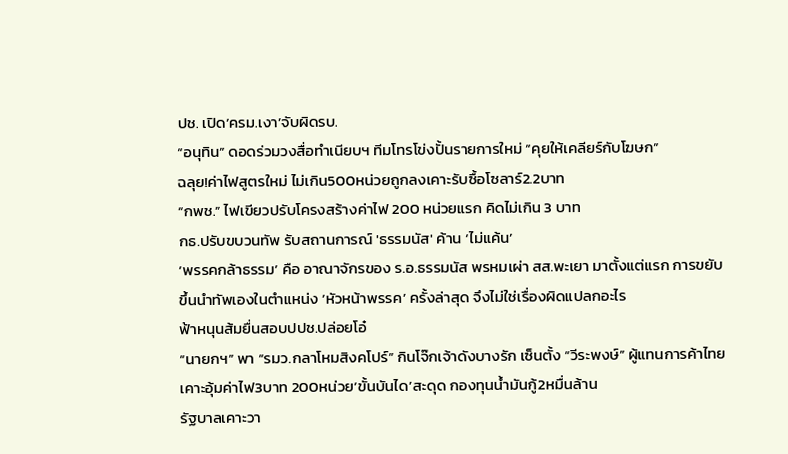ปช. เปิด‘ครม.เงา’จับผิดรบ.
“อนุทิน” ดอดร่วมวงสื่อทำเนียบฯ ทีมโทรโข่งปั้นรายการใหม่ “คุยให้เคลียร์กับโฆษก”
ฉลุย!ค่าไฟสูตรใหม่ ไม่เกิน500หน่วยถูกลงเคาะรับซื้อโซลาร์2.2บาท
“กพช.” ไฟเขียวปรับโครงสร้างค่าไฟ 200 หน่วยแรก คิดไม่เกิน 3 บาท
กธ.ปรับขบวนทัพ รับสถานการณ์ 'ธรรมนัส' ค้าน ‘ไม่แค้น’
‘พรรคกล้าธรรม’ คือ อาณาจักรของ ร.อ.ธรรมนัส พรหมเผ่า สส.พะเยา มาตั้งแต่แรก การขยับขึ้นนำทัพเองในตำแหน่ง ‘หัวหน้าพรรค’ ครั้งล่าสุด จึงไม่ใช่เรื่องผิดแปลกอะไร
ฟ้าหนุนส้มยื่นสอบปปช.ปล่อยโอ๋
“นายกฯ” พา “รมว.กลาโหมสิงคโปร์” กินโจ๊กเจ้าดังบางรัก เซ็นตั้ง “วีระพงษ์” ผู้แทนการค้าไทย
เคาะอุ้มค่าไฟ3บาท 200หน่วย‘ขั้นบันได’สะดุด กองทุนนํ้ามันกู้2หมื่นล้าน
รัฐบาลเคาะวา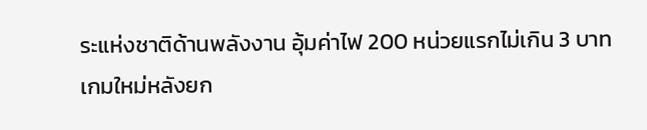ระแห่งชาติด้านพลังงาน อุ้มค่าไฟ 200 หน่วยแรกไม่เกิน 3 บาท
เกมใหม่หลังยก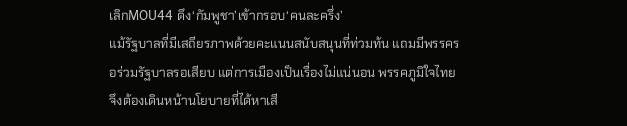เลิกMOU44 ดึง‘กัมพูชา’เข้ากรอบ‘คนละครึ่ง’
แม้รัฐบาลที่มีเสถียรภาพด้วยคะแนนสนับสนุนที่ท่วมท้น แถมมีพรรครอร่วมรัฐบาลรอเสียบ แต่การเมืองเป็นเรื่องไม่แน่นอน พรรคภูมิใจไทย จึงต้องเดินหน้านโยบายที่ได้หาเสี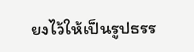ยงไว้ให้เป็นรูปธรร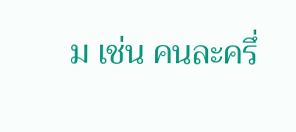ม เช่น คนละครึ่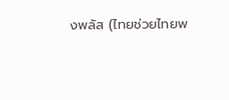งพลัส (ไทยช่วยไทยพ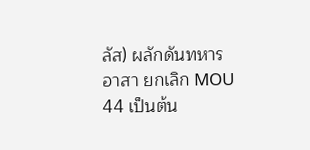ลัส) ผลักดันทหารอาสา ยกเลิก MOU 44 เป็นต้น